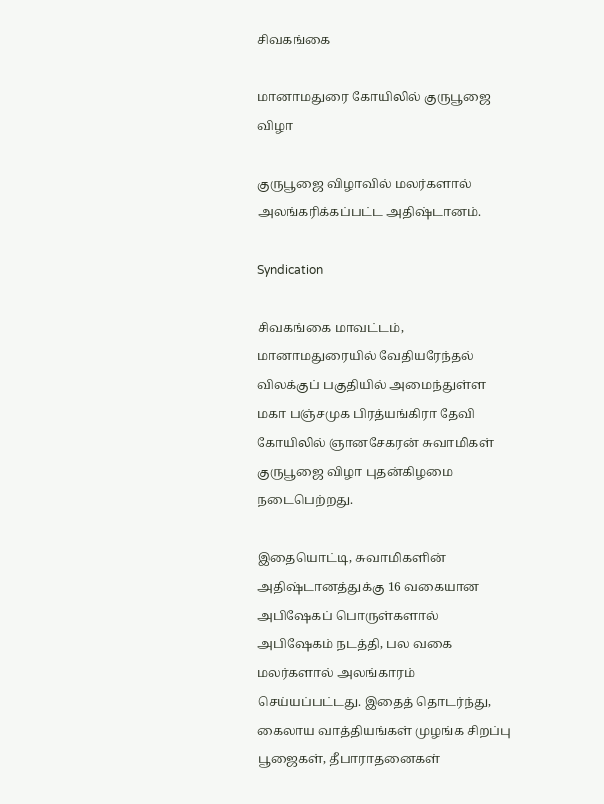சிவகங்கை

மானாமதுரை கோயிலில் குருபூஜை விழா

குருபூஜை விழாவில் மலர்களால் அலங்கரிக்கப்பட்ட அதிஷ்டானம்.

Syndication

சிவகங்கை மாவட்டம், மானாமதுரையில் வேதியரேந்தல் விலக்குப் பகுதியில் அமைந்துள்ள மகா பஞ்சமுக பிரத்யங்கிரா தேவி கோயிலில் ஞானசேகரன் சுவாமிகள் குருபூஜை விழா புதன்கிழமை நடைபெற்றது.

இதையொட்டி, சுவாமிகளின் அதிஷ்டானத்துக்கு 16 வகையான அபிஷேகப் பொருள்களால் அபிஷேகம் நடத்தி, பல வகை மலர்களால் அலங்காரம் செய்யப்பட்டது. இதைத் தொடர்ந்து, கைலாய வாத்தியங்கள் முழங்க சிறப்பு பூஜைகள், தீபாராதனைகள்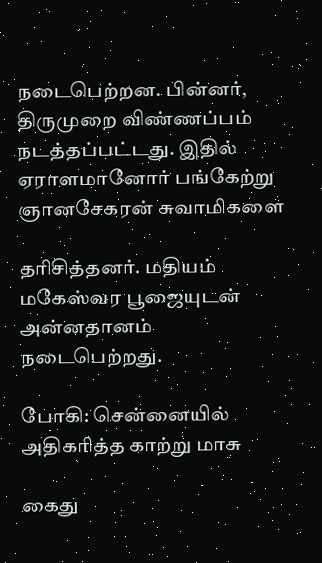நடைபெற்றன. பின்னர், திருமுறை விண்ணப்பம் நடத்தப்பட்டது. இதில் ஏராளமானோர் பங்கேற்று ஞானசேகரன் சுவாமிகளை

தரிசித்தனர். மதியம் மகேஸ்வர பூஜையுடன் அன்னதானம் நடைபெற்றது.

போகி: சென்னையில் அதிகரித்த காற்று மாசு

கைது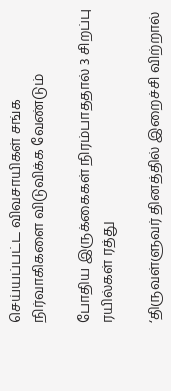செய்யப்பட்ட விவசாயிகள் சங்க நிர்வாகிகளை விடுவிக்க வேண்டும்

போதிய இருக்கைகள் நிரம்பாததால் 3 சிறப்பு ரயில்கள் ரத்து

‘திருவள்ளுவர் தினத்தில் இறைச்சி விற்றால்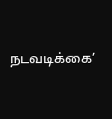நடவடிக்கை’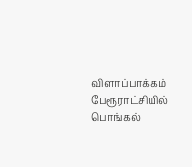விளாப்பாக்கம் பேரூராட்சியில் பொங்கல்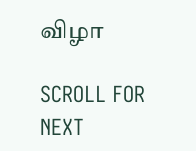விழா

SCROLL FOR NEXT